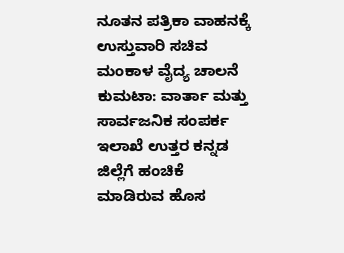ನೂತನ ಪತ್ರಿಕಾ ವಾಹನಕ್ಕೆ ಉಸ್ತುವಾರಿ ಸಚಿವ ಮಂಕಾಳ ವೈದ್ಯ ಚಾಲನೆ
ಕುಮಟಾ: ವಾರ್ತಾ ಮತ್ತು ಸಾರ್ವಜನಿಕ ಸಂಪರ್ಕ ಇಲಾಖೆ ಉತ್ತರ ಕನ್ನಡ ಜಿಲ್ಲೆಗೆ ಹಂಚಿಕೆ ಮಾಡಿರುವ ಹೊಸ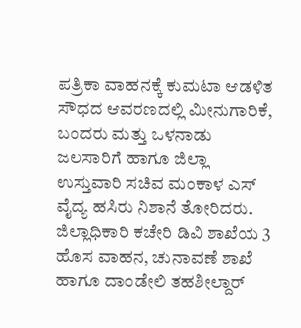ಪತ್ರಿಕಾ ವಾಹನಕ್ಕೆ ಕುಮಟಾ ಆಡಳಿತ ಸೌಧದ ಆವರಣದಲ್ಲಿ ಮೀನುಗಾರಿಕೆ, ಬಂದರು ಮತ್ತು ಒಳನಾಡು ಜಲಸಾರಿಗೆ ಹಾಗೂ ಜಿಲ್ಲಾ ಉಸ್ತುವಾರಿ ಸಚಿವ ಮಂಕಾಳ ಎಸ್ ವೈದ್ಯ ಹಸಿರು ನಿಶಾನೆ ತೋರಿದರು. ಜಿಲ್ಲಾಧಿಕಾರಿ ಕಚೇರಿ ಡಿವಿ ಶಾಖೆಯ 3 ಹೊಸ ವಾಹನ, ಚುನಾವಣೆ ಶಾಖೆ ಹಾಗೂ ದಾಂಡೇಲಿ ತಹಶೀಲ್ದಾರ್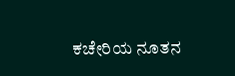ಕಚೇರಿಯ ನೂತನ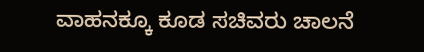ವಾಹನಕ್ಕೂ ಕೂಡ ಸಚಿವರು ಚಾಲನೆ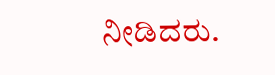ನೀಡಿದರು.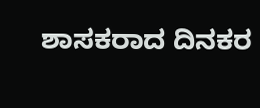ಶಾಸಕರಾದ ದಿನಕರ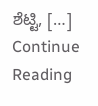ಶೆಟ್ಟಿ, […]
Continue Reading